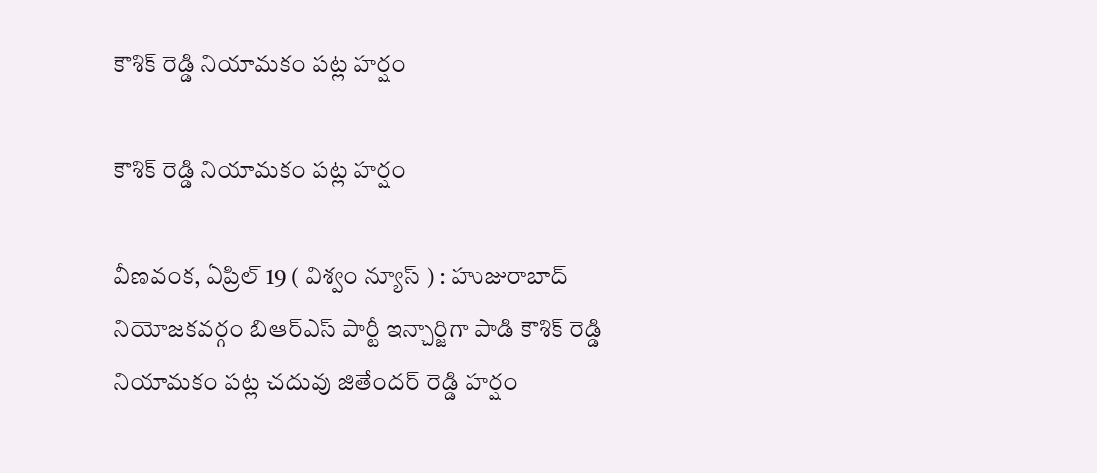కౌశిక్ రెడ్డి నియామకం పట్ల హర్షం

కౌశిక్ రెడ్డి నియామకం పట్ల హర్షం

వీణవంక, ఏప్రిల్ 19 ( విశ్వం న్యూస్ ) : హుజురాబాద్ నియోజకవర్గం బిఆర్ఎస్ పార్టీ ఇన్చార్జిగా పాడి కౌశిక్ రెడ్డి నియామకం పట్ల చదువు జితేందర్ రెడ్డి హర్షం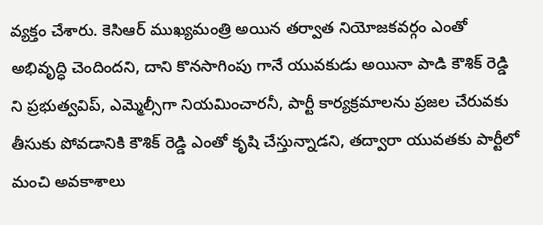వ్యక్తం చేశారు. కెసిఆర్ ముఖ్యమంత్రి అయిన తర్వాత నియోజకవర్గం ఎంతో అభివృద్ధి చెందిందని, దాని కొనసాగింపు గానే యువకుడు అయినా పాడి కౌశిక్ రెడ్డి ని ప్రభుత్వవిప్, ఎమ్మెల్సీగా నియమించారనీ, పార్టీ కార్యక్రమాలను ప్రజల చేరువకు తీసుకు పోవడానికి కౌశిక్ రెడ్డి ఎంతో కృషి చేస్తున్నాడని, తద్వారా యువతకు పార్టీలో మంచి అవకాశాలు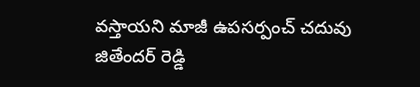వస్తాయని మాజీ ఉపసర్పంచ్ చదువు జితేందర్ రెడ్డి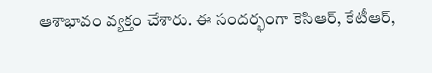ఆశాభావం వ్యక్తం చేశారు. ఈ సందర్భంగా కెసిఆర్, కేటీఆర్,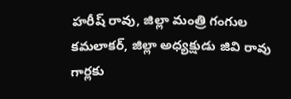హరీష్ రావు, జిల్లా మంత్రి గంగుల కమలాకర్, జిల్లా అధ్యక్షుడు జివి రావు గార్లకు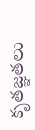కృతజ్ఞతలు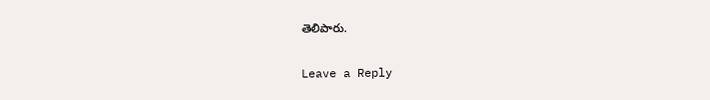తెలిపారు.

Leave a Reply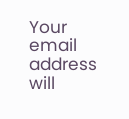Your email address will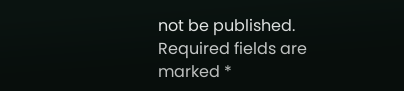not be published. Required fields are marked *